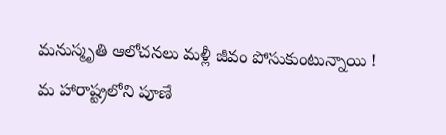మనుస్మృతి ఆలోచనలు మళ్లీ జీవం పోసుకుంటున్నాయి !
మ హారాష్ట్రలోని పూణే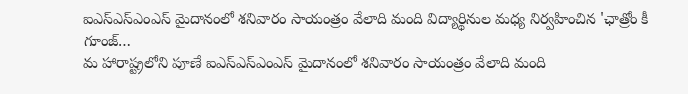ఐఎస్ఎస్ఎంఎస్ మైదానంలో శనివారం సాయంత్రం వేలాది మంది విద్యార్థినుల మధ్య నిర్వహించిన 'ఛాత్రోం కీ గూంజ్…
మ హారాష్ట్రలోని పూణే ఐఎస్ఎస్ఎంఎస్ మైదానంలో శనివారం సాయంత్రం వేలాది మంది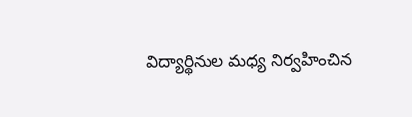విద్యార్థినుల మధ్య నిర్వహించిన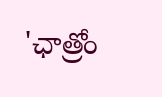'ఛాత్రోం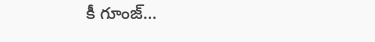కీ గూంజ్…